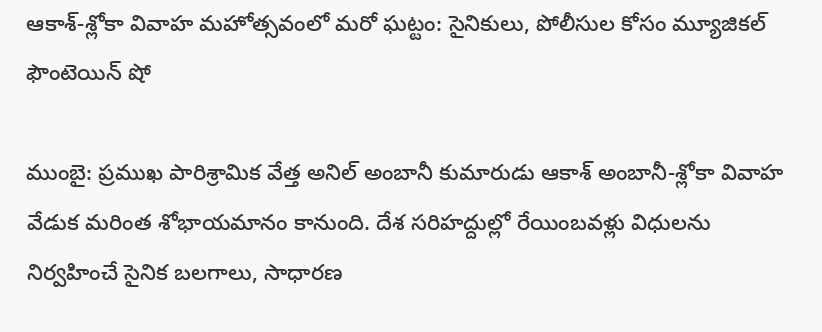ఆకాశ్-శ్లోకా వివాహ మహోత్సవంలో మరో ఘట్టం: సైనికులు, పోలీసుల కోసం మ్యూజికల్ ఫౌంటెయిన్ షో

ముంబై: ప్రముఖ పారిశ్రామిక వేత్త అనిల్ అంబానీ కుమారుడు ఆకాశ్ అంబానీ-శ్లోకా వివాహ వేడుక మరింత శోభాయమానం కానుంది. దేశ సరిహద్దుల్లో రేయింబవళ్లు విధులను నిర్వహించే సైనిక బలగాలు, సాధారణ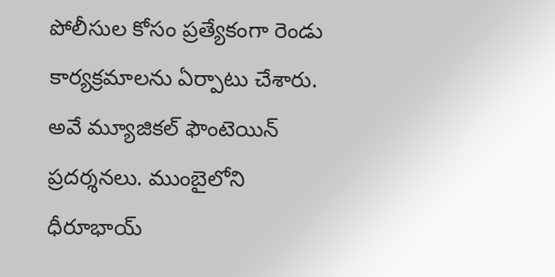పోలీసుల కోసం ప్రత్యేకంగా రెండు కార్యక్రమాలను ఏర్పాటు చేశారు. అవే మ్యూజికల్ ఫౌంటెయిన్ ప్రదర్శనలు. ముంబైలోని ధీరూభాయ్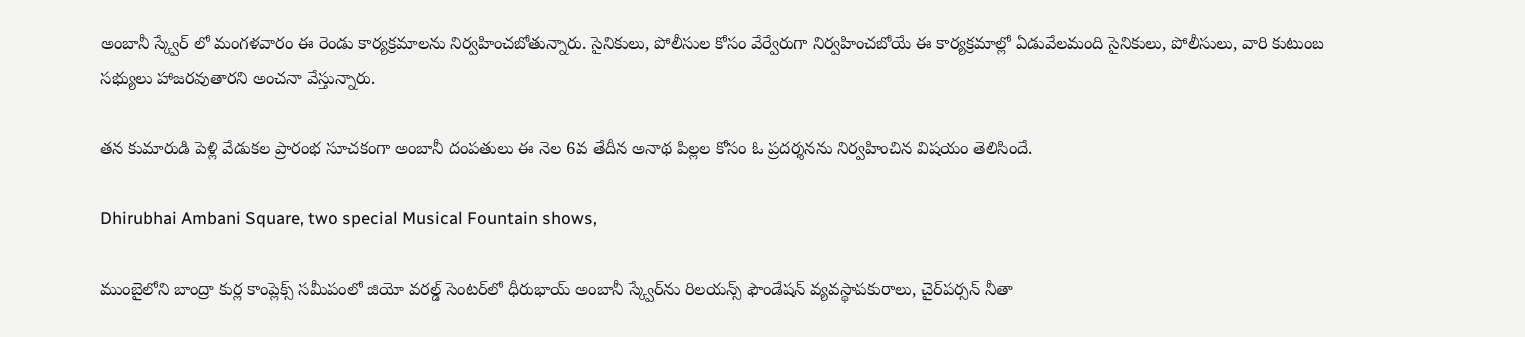అంబానీ స్క్వేర్ లో మంగళవారం ఈ రెండు కార్యక్రమాలను నిర్వహించబోతున్నారు. సైనికులు, పోలీసుల కోసం వేర్వేరుగా నిర్వహించబోయే ఈ కార్యక్రమాల్లో ఏడువేలమంది సైనికులు, పోలీసులు, వారి కుటుంబ సభ్యులు హాజరవుతారని అంచనా వేస్తున్నారు.

తన కుమారుడి పెళ్లి వేడుకల ప్రారంభ సూచకంగా అంబానీ దంపతులు ఈ నెల 6వ తేదీన అనాథ పిల్లల కోసం ఓ ప్రదర్శనను నిర్వహించిన విషయం తెలిసిందే.

Dhirubhai Ambani Square, two special Musical Fountain shows,

ముంబైలోని బాంద్రా కుర్ల కాంప్లెక్స్‌‌ సమీపంలో జియో వ‌ర‌ల్డ్ సెంట‌ర్‌లో ధీరుభాయ్ అంబానీ స్క్వేర్‌ను రిల‌య‌న్స్ ఫౌండేష‌న్ వ్యవస్థాపకురాలు, చైర్‌ప‌ర్స‌న్ నీతా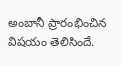అంబానీ ప్రారంభించిన విషయం తెలిసిందే.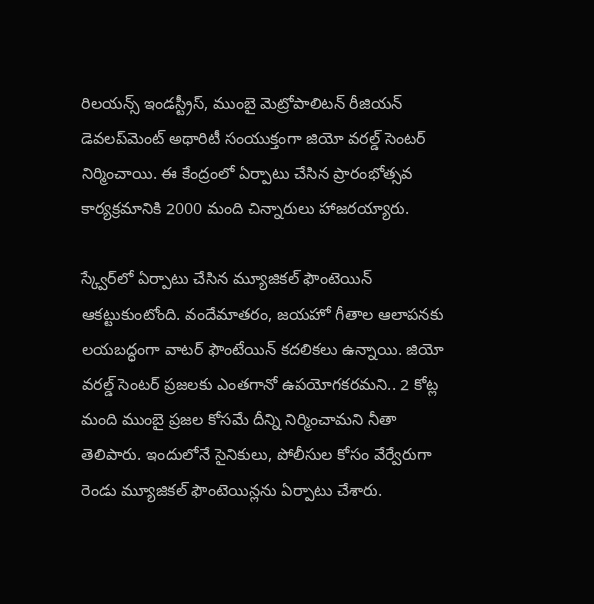రిల‌య‌న్స్ ఇండ‌స్ట్రీస్, ముంబై మెట్రోపాలిట‌న్ రీజియ‌న్ డెవ‌ల‌ప్‌మెంట్ అథారిటీ సంయుక్తంగా జియో వరల్డ్ సెంటర్ నిర్మించాయి. ఈ కేంద్రంలో ఏర్పాటు చేసిన ప్రారంభోత్సవ కార్యక్రమానికి 2000 మంది చిన్నారులు హాజరయ్యారు.

స్క్వేర్‌లో ఏర్పాటు చేసిన మ్యూజిక‌ల్ ఫౌంటెయిన్ ఆకట్టుకుంటోంది. వందేమాత‌రం, జ‌య‌హో గీతాల‌ ఆలాపనకు లయబద్ధంగా వాటర్ ఫౌంటేయిన్ కదలికలు ఉన్నాయి. జియో వ‌ర‌ల్డ్ సెంట‌ర్‌ ప్రజలకు ఎంతగానో ఉపయోగకరమని.. 2 కోట్ల మంది ముంబై ప్రజల కోసమే దీన్ని నిర్మించామని నీతా తెలిపారు. ఇందులోనే సైనికులు, పోలీసుల కోసం వేర్వేరుగా రెండు మ్యూజికల్ ఫౌంటెయిన్లను ఏర్పాటు చేశారు.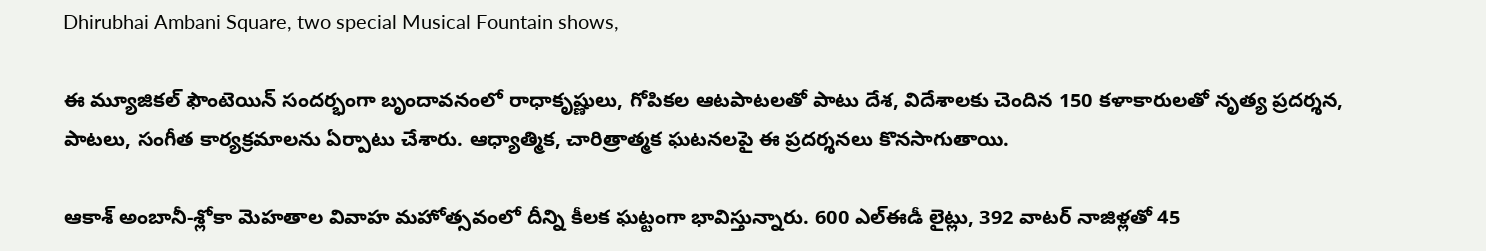Dhirubhai Ambani Square, two special Musical Fountain shows,

ఈ మ్యూజికల్ ఫౌంటెయిన్ సందర్భంగా బృందావనంలో రాధాకృష్ణులు, గోపికల ఆటపాటలతో పాటు దేశ, విదేశాలకు చెందిన 150 కళాకారులతో నృత్య ప్రదర్శన, పాటలు, సంగీత కార్యక్రమాలను ఏర్పాటు చేశారు. ఆధ్యాత్మిక, చారిత్రాత్మక ఘటనలపై ఈ ప్రదర్శనలు కొనసాగుతాయి.

ఆకాశ్ అంబానీ-శ్లోకా మెహతాల వివాహ మహోత్సవంలో దీన్ని కీలక ఘట్టంగా భావిస్తున్నారు. 600 ఎల్ఈడీ లైట్లు, 392 వాటర్ నాజిళ్లతో 45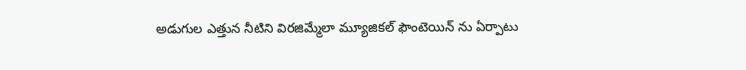అడుగుల ఎత్తున నీటిని విరజిమ్మేలా మ్యూజికల్ ఫౌంటెయిన్ ను ఏర్పాటు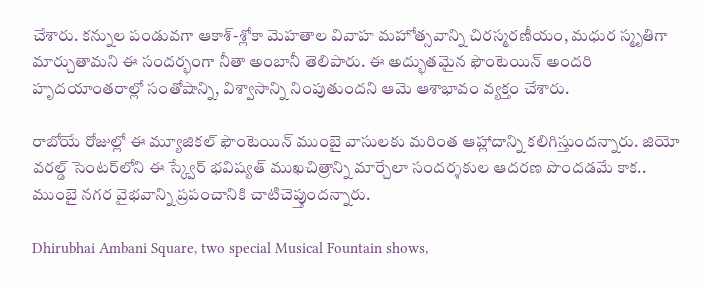చేశారు. కన్నుల పండువగా ఆకాశ్-శ్లోకా మెహతాల వివాహ మహోత్సవాన్ని చిరస్మరణీయం, మధుర స్మృతిగా మార్చుతామని ఈ సందర్భంగా నీతా అంబానీ తెలిపారు. ఈ అద్భుతమైన ఫౌంటెయిన్ అందరి హృదయాంతరాల్లో సంతోషాన్ని, విశ్వాసాన్ని నింపుతుందని ఆమె ఆశాభావం వ్యక్తం చేశారు.

రాబోయే రోజుల్లో ఈ మ్యూజికల్ ఫౌంటెయిన్ ముంబై వాసులకు మరింత ఆహ్లాదాన్ని కలిగిస్తుందన్నారు. జియో వరల్డ్ సెంటర్‌లోని ఈ స్క్వేర్ భవిష్యత్ ముఖచిత్రాన్ని మార్చేలా సందర్శకుల ఆదరణ పొందడమే కాక.. ముంబై నగర వైభవాన్ని ప్రపంచానికి చాటిచెప్తుందన్నారు.

Dhirubhai Ambani Square, two special Musical Fountain shows,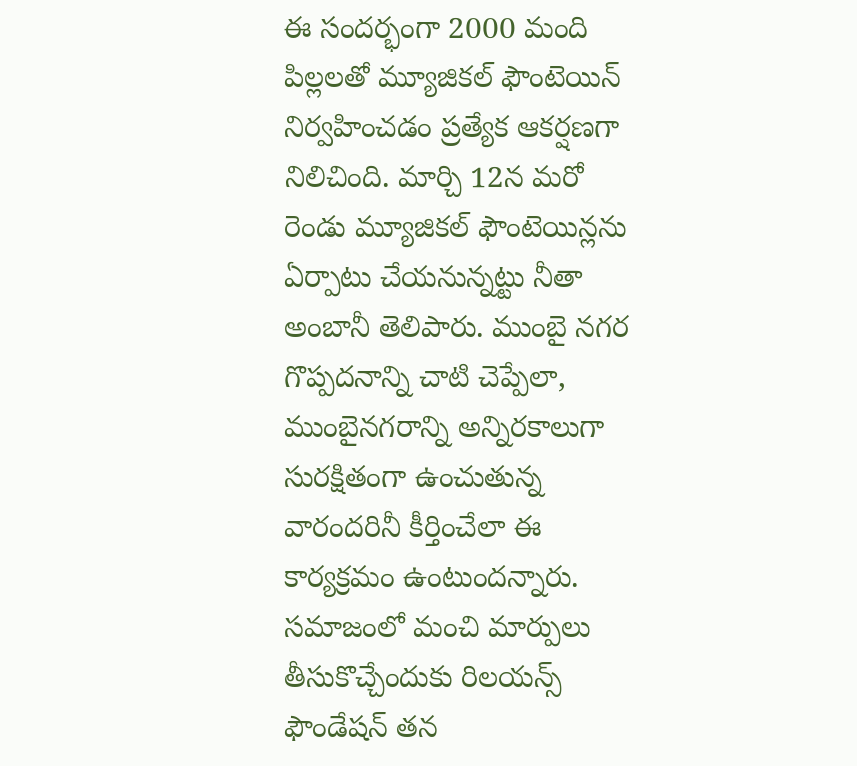ఈ సందర్భంగా 2000 మంది పిల్లలతో మ్యూజికల్ ఫౌంటెయిన్ నిర్వహించడం ప్రత్యేక ఆకర్షణగా నిలిచింది. మార్చి 12న మరో రెండు మ్యూజికల్ ఫౌంటెయిన్లను ఏర్పాటు చేయనున్నట్టు నీతా అంబానీ తెలిపారు. ముంబై నగర గొప్పదనాన్ని చాటి చెప్పేలా, ముంబైనగరాన్ని అన్నిరకాలుగా సురక్షితంగా ఉంచుతున్న వారందరినీ కీర్తించేలా ఈ కార్యక్రమం ఉంటుందన్నారు. సమాజంలో మంచి మార్పులు తీసుకొచ్చేందుకు రిలయన్స్ ఫౌండేషన్ తన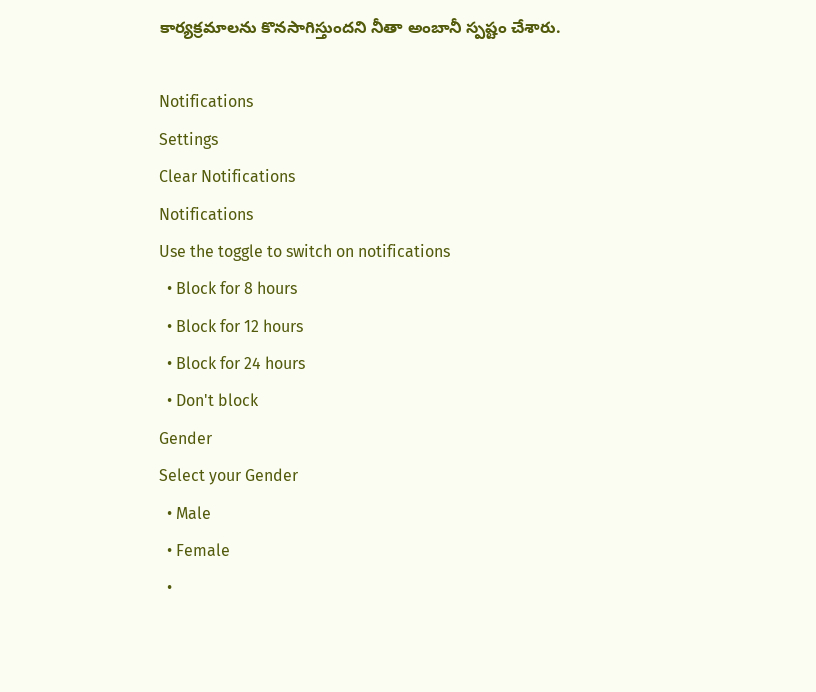కార్యక్రమాలను కొనసాగిస్తుందని నీతా అంబానీ స్పష్టం చేశారు.

Notifications
Settings
Clear Notifications
Notifications
Use the toggle to switch on notifications
  • Block for 8 hours
  • Block for 12 hours
  • Block for 24 hours
  • Don't block
Gender
Select your Gender
  • Male
  • Female
  •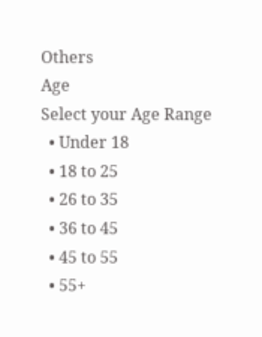Others
Age
Select your Age Range
  • Under 18
  • 18 to 25
  • 26 to 35
  • 36 to 45
  • 45 to 55
  • 55+